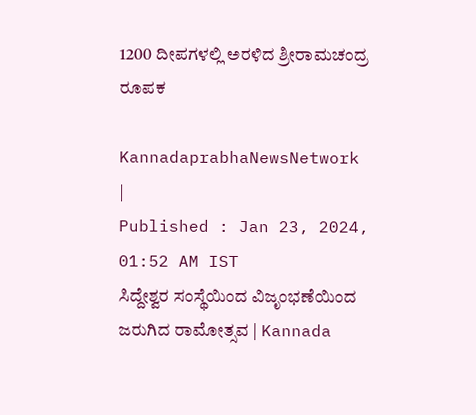1200 ದೀಪಗಳಲ್ಲಿ ಅರಳಿದ ಶ್ರೀರಾಮಚಂದ್ರ ರೂಪಕ

KannadaprabhaNewsNetwork |
Published : Jan 23, 2024, 01:52 AM IST
ಸಿದ್ದೇಶ್ವರ ಸಂಸ್ಥೆಯಿಂದ ವಿಜೃಂಭಣೆಯಿಂದ ಜರುಗಿದ ರಾಮೋತ್ಸವ | Kannada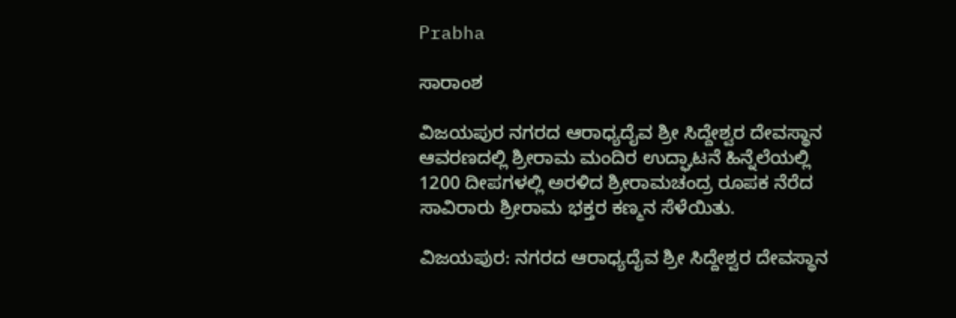Prabha

ಸಾರಾಂಶ

ವಿಜಯಪುರ ನಗರದ ಆರಾಧ್ಯದೈವ ಶ್ರೀ ಸಿದ್ದೇಶ್ವರ ದೇವಸ್ಥಾನ ಆವರಣದಲ್ಲಿ ಶ್ರೀರಾಮ ಮಂದಿರ ಉದ್ಘಾಟನೆ ಹಿನ್ನೆಲೆಯಲ್ಲಿ 1200 ದೀಪಗಳಲ್ಲಿ ಅರಳಿದ ಶ್ರೀರಾಮಚಂದ್ರ ರೂಪಕ ನೆರೆದ ಸಾವಿರಾರು ಶ್ರೀರಾಮ ಭಕ್ತರ ಕಣ್ಮನ ಸೆಳೆಯಿತು.

ವಿಜಯಪುರ: ನಗರದ ಆರಾಧ್ಯದೈವ ಶ್ರೀ ಸಿದ್ದೇಶ್ವರ ದೇವಸ್ಥಾನ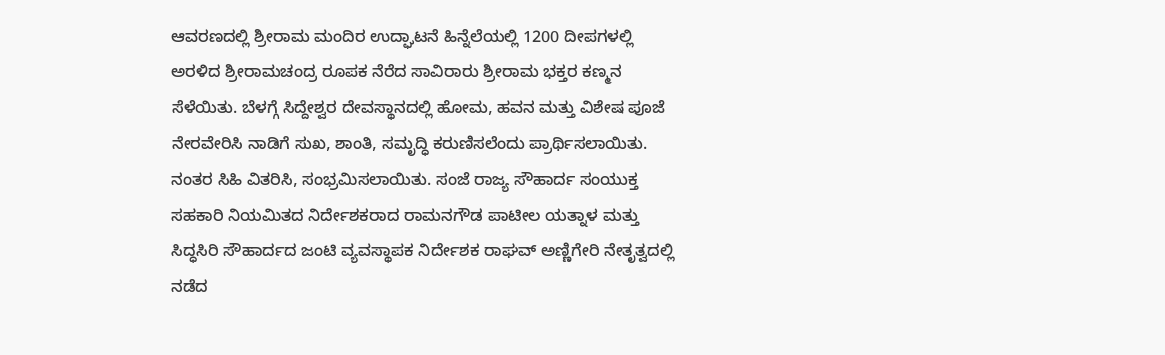ಆವರಣದಲ್ಲಿ ಶ್ರೀರಾಮ ಮಂದಿರ ಉದ್ಘಾಟನೆ ಹಿನ್ನೆಲೆಯಲ್ಲಿ 1200 ದೀಪಗಳಲ್ಲಿ ಅರಳಿದ ಶ್ರೀರಾಮಚಂದ್ರ ರೂಪಕ ನೆರೆದ ಸಾವಿರಾರು ಶ್ರೀರಾಮ ಭಕ್ತರ ಕಣ್ಮನ ಸೆಳೆಯಿತು. ಬೆಳಗ್ಗೆ ಸಿದ್ದೇಶ್ವರ ದೇವಸ್ಥಾನದಲ್ಲಿ ಹೋಮ, ಹವನ ಮತ್ತು ವಿಶೇಷ ಪೂಜೆ ನೇರವೇರಿಸಿ ನಾಡಿಗೆ ಸುಖ, ಶಾಂತಿ, ಸಮೃದ್ಧಿ ಕರುಣಿಸಲೆಂದು ಪ್ರಾರ್ಥಿಸಲಾಯಿತು. ನಂತರ ಸಿಹಿ ವಿತರಿಸಿ, ಸಂಭ್ರಮಿಸಲಾಯಿತು. ಸಂಜೆ ರಾಜ್ಯ ಸೌಹಾರ್ದ ಸಂಯುಕ್ತ ಸಹಕಾರಿ ನಿಯಮಿತದ ನಿರ್ದೇಶಕರಾದ ರಾಮನಗೌಡ ಪಾಟೀಲ ಯತ್ನಾಳ ಮತ್ತು ಸಿದ್ಧಸಿರಿ ಸೌಹಾರ್ದದ ಜಂಟಿ ವ್ಯವಸ್ಥಾಪಕ ನಿರ್ದೇಶಕ ರಾಘವ್ ಅಣ್ಣಿಗೇರಿ ನೇತೃತ್ವದಲ್ಲಿ ನಡೆದ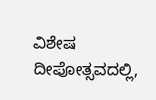ವಿಶೇಷ ದೀಪೋತ್ಸವದಲ್ಲಿ,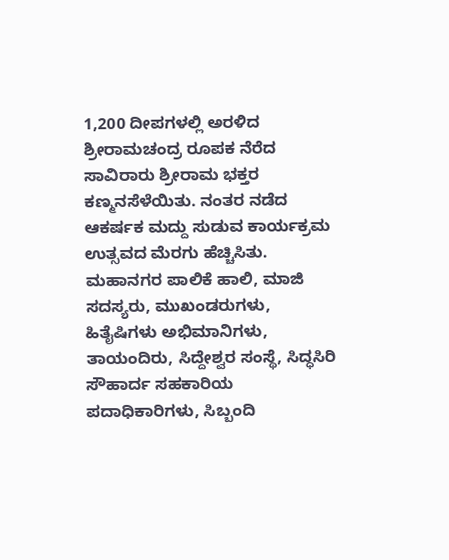1,200 ದೀಪಗಳಲ್ಲಿ ಅರಳಿದ ಶ್ರೀರಾಮಚಂದ್ರ ರೂಪಕ ನೆರೆದ ಸಾವಿರಾರು ಶ್ರೀರಾಮ ಭಕ್ತರ ಕಣ್ಮನಸೆಳೆಯಿತು. ನಂತರ ನಡೆದ ಆಕರ್ಷಕ ಮದ್ದು ಸುಡುವ ಕಾರ್ಯಕ್ರಮ ಉತ್ಸವದ ಮೆರಗು ಹೆಚ್ಚಿಸಿತು. ಮಹಾನಗರ ಪಾಲಿಕೆ ಹಾಲಿ, ಮಾಜಿ ಸದಸ್ಯರು, ಮುಖಂಡರುಗಳು, ಹಿತೈಷಿಗಳು ಅಭಿಮಾನಿಗಳು, ತಾಯಂದಿರು, ಸಿದ್ದೇಶ್ವರ ಸಂಸ್ಥೆ, ಸಿದ್ಧಸಿರಿ ಸೌಹಾರ್ದ ಸಹಕಾರಿಯ ಪದಾಧಿಕಾರಿಗಳು, ಸಿಬ್ಬಂದಿ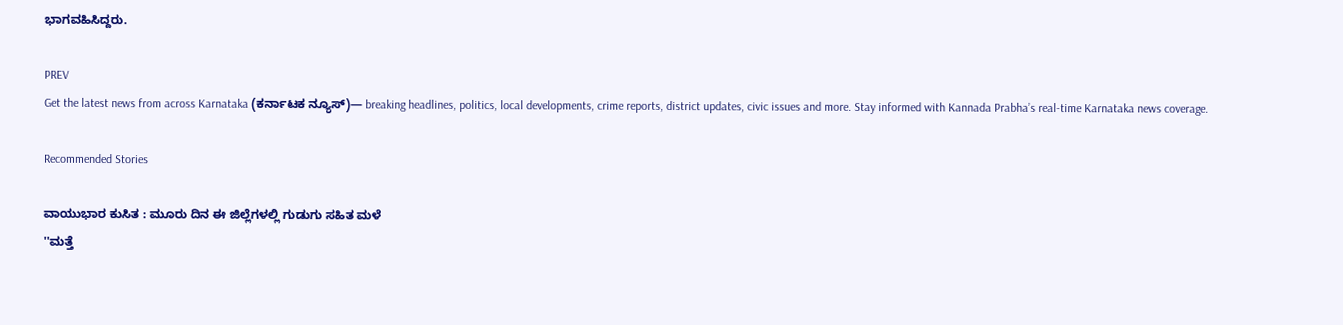ಭಾಗವಹಿಸಿದ್ದರು.

PREV
Get the latest news from across Karnataka (ಕರ್ನಾಟಕ ನ್ಯೂಸ್)— breaking headlines, politics, local developments, crime reports, district updates, civic issues and more. Stay informed with Kannada Prabha’s real‑time Karnataka news coverage.

Recommended Stories

ವಾಯುಭಾರ ಕುಸಿತ : ಮೂರು ದಿನ ಈ ಜಿಲ್ಲೆಗಳಲ್ಲಿ ಗುಡುಗು ಸಹಿತ ಮಳೆ
''ಮತ್ತೆ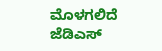ಮೊಳಗಲಿದೆ ಜೆಡಿಎಸ್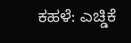ಕಹಳೆ: ಎಚ್ಡಿಕೆ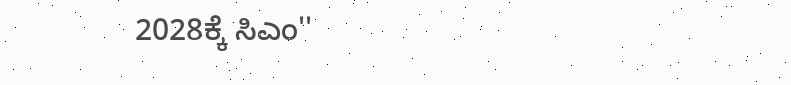2028ಕ್ಕೆ ಸಿಎಂ''